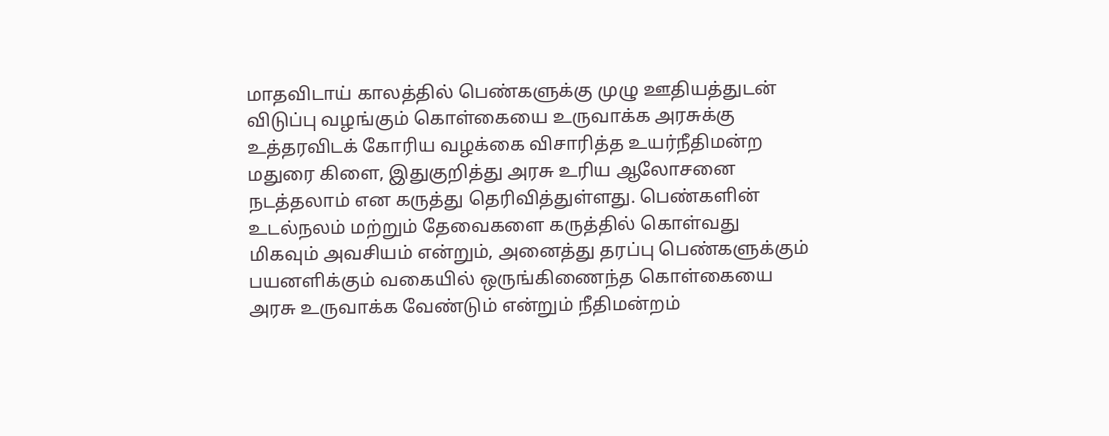மாதவிடாய் காலத்தில் பெண்களுக்கு முழு ஊதியத்துடன் விடுப்பு வழங்கும் கொள்கையை உருவாக்க அரசுக்கு உத்தரவிடக் கோரிய வழக்கை விசாரித்த உயர்நீதிமன்ற மதுரை கிளை, இதுகுறித்து அரசு உரிய ஆலோசனை நடத்தலாம் என கருத்து தெரிவித்துள்ளது. பெண்களின் உடல்நலம் மற்றும் தேவைகளை கருத்தில் கொள்வது மிகவும் அவசியம் என்றும், அனைத்து தரப்பு பெண்களுக்கும் பயனளிக்கும் வகையில் ஒருங்கிணைந்த கொள்கையை அரசு உருவாக்க வேண்டும் என்றும் நீதிமன்றம்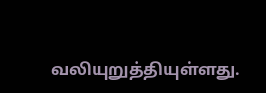வலியுறுத்தியுள்ளது.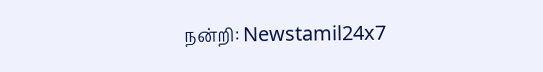நன்றி: Newstamil24x7